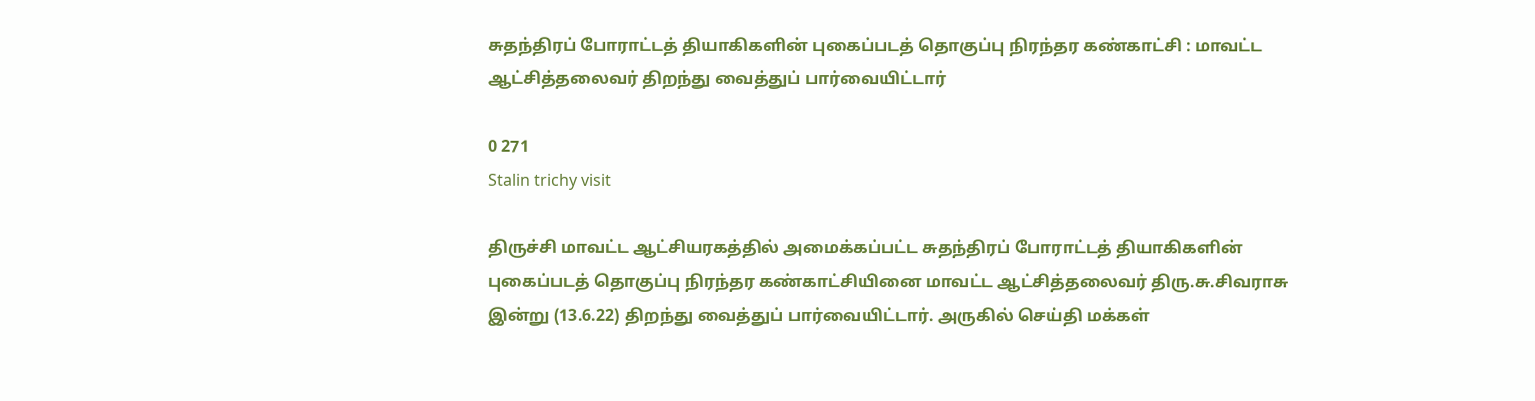சுதந்திரப் போராட்டத் தியாகிகளின் புகைப்படத் தொகுப்பு நிரந்தர கண்காட்சி : மாவட்ட ஆட்சித்தலைவர் திறந்து வைத்துப் பார்வையிட்டார்

0 271
Stalin trichy visit

திருச்சி மாவட்ட ஆட்சியரகத்தில் அமைக்கப்பட்ட சுதந்திரப் போராட்டத் தியாகிகளின் புகைப்படத் தொகுப்பு நிரந்தர கண்காட்சியினை மாவட்ட ஆட்சித்தலைவர் திரு.சு.சிவராசு இன்று (13.6.22) திறந்து வைத்துப் பார்வையிட்டார். அருகில் செய்தி மக்கள்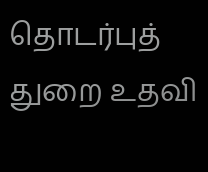தொடர்புத் துறை உதவி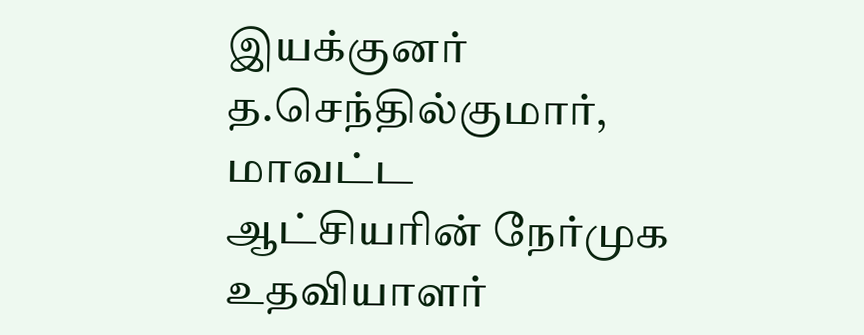இயக்குனர் த.செந்தில்குமார், மாவட்ட ஆட்சியரின் நேர்முக உதவியாளர்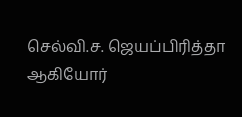செல்வி.ச‌. ஜெயப்பிரித்தா ஆகியோர்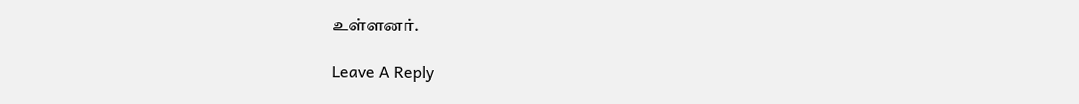உள்ளனர்.

Leave A Reply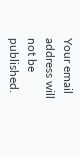Your email address will not be published.